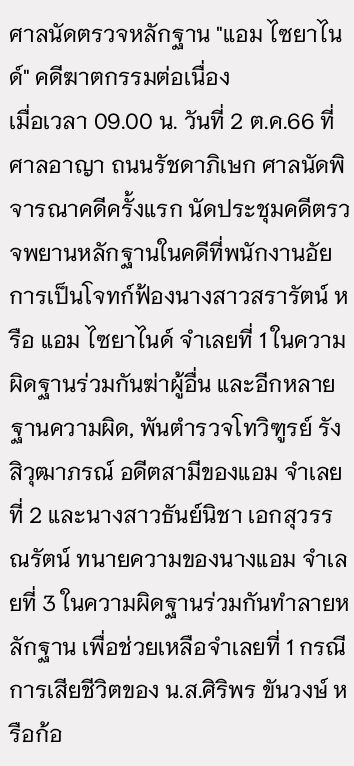ศาลนัดตรวจหลักฐาน "แอม ไซยาไนด์" คดีฆาตกรรมต่อเนื่อง
เมื่อเวลา 09.00 น. วันที่ 2 ต.ค.66 ที่ศาลอาญา ถนนรัชดาภิเษก ศาลนัดพิจารณาคดีครั้งแรก นัดประชุมคดีตรวจพยานหลักฐานในคดีที่พนักงานอัยการเป็นโจทก์ฟ้องนางสาวสรารัตน์ หรือ แอม ไซยาไนด์ จำเลยที่ 1 ในความผิดฐานร่วมกันฆ่าผู้อื่น และอีกหลายฐานความผิด, พันตำรวจโทวิฑูรย์ รังสิวุฒาภรณ์ อดีตสามีของแอม จำเลยที่ 2 และนางสาวธันย์นิชา เอกสุวรรณรัตน์ ทนายความของนางแอม จำเลยที่ 3 ในความผิดฐานร่วมกันทำลายหลักฐาน เพื่อช่วยเหลือจำเลยที่ 1 กรณีการเสียชีวิตของ น.ส.ศิริพร ขันวงษ์ หรือก้อ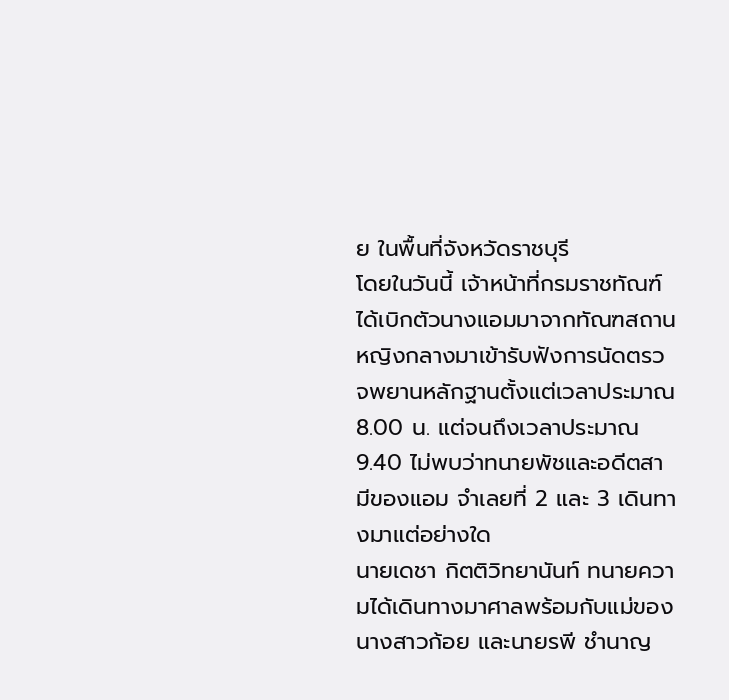ย ในพื้นที่จังหวัดราชบุรี
โดยในวันนี้ เจ้าหน้าที่กรมราชทัณฑ์ได้เบิกตัวนางแอมมาจากทัณฑสถานหญิงกลางมาเข้ารับฟังการนัดตรวจพยานหลักฐานตั้งแต่เวลาประมาณ 8.00 น. แต่จนถึงเวลาประมาณ 9.40 ไม่พบว่าทนายพัชและอดีตสามีของแอม จำเลยที่ 2 และ 3 เดินทางมาแต่อย่างใด
นายเดชา กิตติวิทยานันท์ ทนายความได้เดินทางมาศาลพร้อมกับแม่ของนางสาวก้อย และนายรพี ชำนาญ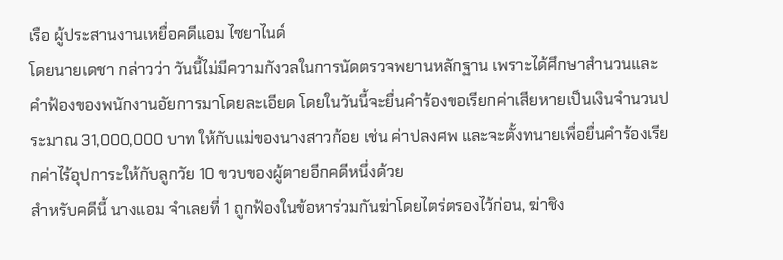เรือ ผู้ประสานงานเหยื่อคดีแอม ไซยาไนด์
โดยนายเดชา กล่าวว่า วันนี้ไม่มีความกังวลในการนัดตรวจพยานหลักฐาน เพราะได้ศึกษาสำนวนและคำฟ้องของพนักงานอัยการมาโดยละเอียด โดยในวันนี้จะยื่นคำร้องขอเรียกค่าเสียหายเป็นเงินจำนวนประมาณ 31,000,000 บาท ให้กับแม่ของนางสาวก้อย เช่น ค่าปลงศพ และจะตั้งทนายเพื่อยื่นคำร้องเรียกค่าไร้อุปการะให้กับลูกวัย 10 ขวบของผู้ตายอีกคดีหนึ่งด้วย
สำหรับคดีนี้ นางแอม จำเลยที่ 1 ถูกฟ้องในข้อหาร่วมกันฆ่าโดยไตร่ตรองไว้ก่อน, ฆ่าชิง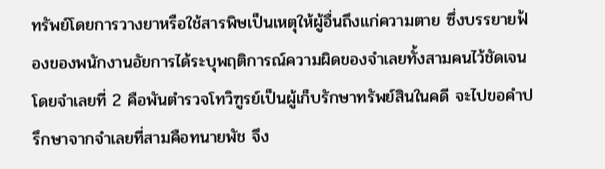ทรัพย์โดยการวางยาหรือใช้สารพิษเป็นเหตุให้ผู้อื่นถึงแก่ความตาย ซึ่งบรรยายฟ้องของพนักงานอัยการได้ระบุพฤติการณ์ความผิดของจำเลยทั้งสามคนไว้ชัดเจน โดยจำเลยที่ 2 คือพันตำรวจโทวิฑูรย์เป็นผู้เก็บรักษาทรัพย์สินในคดี จะไปขอคำปรึกษาจากจำเลยที่สามคือทนายพัช จึง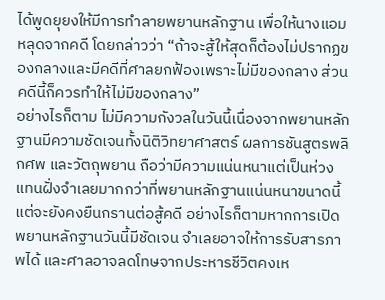ได้พูดยุยงให้มีการทำลายพยานหลักฐาน เพื่อให้นางแอมหลุดจากคดี โดยกล่าวว่า “ถ้าจะสู้ให้สุดก็ต้องไม่ปรากฏของกลางและมีคดีที่ศาลยกฟ้องเพราะไม่มีของกลาง ส่วนคดีนี้ก็ควรทำให้ไม่มีของกลาง”
อย่างไรก็ตาม ไม่มีความกังวลในวันนี้เนื่องจากพยานหลักฐานมีความชัดเจนทั้งนิติวิทยาศาสตร์ ผลการชันสูตรพลิกศพ และวัตถุพยาน ถือว่ามีความแน่นหนาแต่เป็นห่วงแทนฝั่งจำเลยมากกว่าที่พยานหลักฐานแน่นหนาขนาดนี้ แต่จะยังคงยืนกรานต่อสู้คดี อย่างไรก็ตามหากการเปิดพยานหลักฐานวันนี้มีชัดเจน จำเลยอาจให้การรับสารภาพได้ และศาลอาจลดโทษจากประหารชีวิตคงเห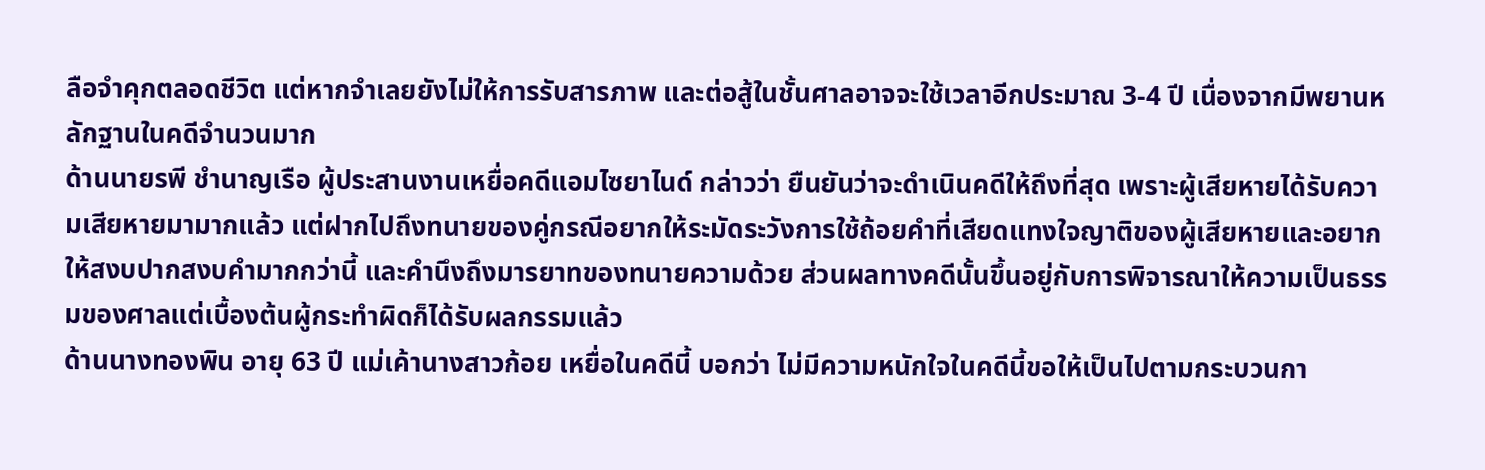ลือจำคุกตลอดชีวิต แต่หากจำเลยยังไม่ให้การรับสารภาพ และต่อสู้ในชั้นศาลอาจจะใช้เวลาอีกประมาณ 3-4 ปี เนื่องจากมีพยานหลักฐานในคดีจำนวนมาก
ด้านนายรพี ชำนาญเรือ ผู้ประสานงานเหยื่อคดีแอมไซยาไนด์ กล่าวว่า ยืนยันว่าจะดำเนินคดีให้ถึงที่สุด เพราะผู้เสียหายได้รับความเสียหายมามากแล้ว แต่ฝากไปถึงทนายของคู่กรณีอยากให้ระมัดระวังการใช้ถ้อยคำที่เสียดแทงใจญาติของผู้เสียหายและอยากให้สงบปากสงบคำมากกว่านี้ และคำนึงถึงมารยาทของทนายความด้วย ส่วนผลทางคดีนั้นขึ้นอยู่กับการพิจารณาให้ความเป็นธรรมของศาลแต่เบื้องต้นผู้กระทำผิดก็ได้รับผลกรรมแล้ว
ด้านนางทองพิน อายุ 63 ปี แม่เค้านางสาวก้อย เหยื่อในคดีนี้ บอกว่า ไม่มีความหนักใจในคดีนี้ขอให้เป็นไปตามกระบวนกา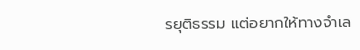รยุติธรรม แต่อยากให้ทางจำเล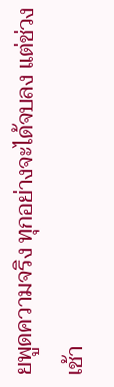ยพูดความจริง ทุกอย่างจะได้จบลง แต่ช่วงเช้า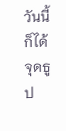วันนี้ก็ได้จุดธูป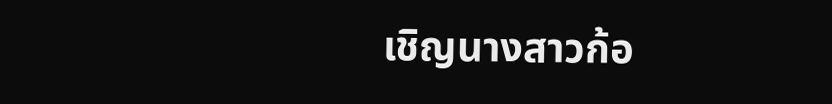เชิญนางสาวก้อ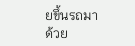ยขึ้นรถมาด้วย